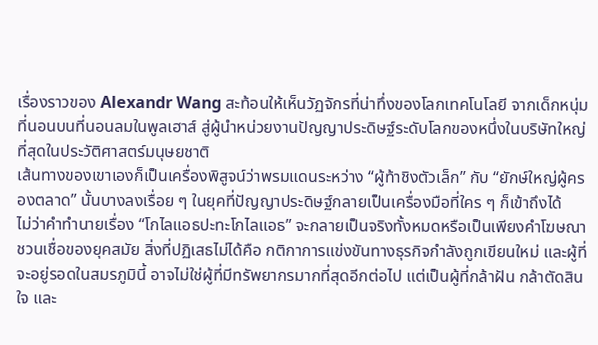เรื่องราวของ Alexandr Wang สะท้อนให้เห็นวัฏจักรที่น่าทึ่งของโลกเทคโนโลยี จากเด็กหนุ่มที่นอนบนที่นอนลมในพูลเฮาส์ สู่ผู้นำหน่วยงานปัญญาประดิษฐ์ระดับโลกของหนึ่งในบริษัทใหญ่ที่สุดในประวัติศาสตร์มนุษยชาติ
เส้นทางของเขาเองก็เป็นเครื่องพิสูจน์ว่าพรมแดนระหว่าง “ผู้ท้าชิงตัวเล็ก” กับ “ยักษ์ใหญ่ผู้ครองตลาด” นั้นบางลงเรื่อย ๆ ในยุคที่ปัญญาประดิษฐ์กลายเป็นเครื่องมือที่ใคร ๆ ก็เข้าถึงได้
ไม่ว่าคำทำนายเรื่อง “โกไลแอธปะทะโกไลแอธ” จะกลายเป็นจริงทั้งหมดหรือเป็นเพียงคำโฆษณาชวนเชื่อของยุคสมัย สิ่งที่ปฏิเสธไม่ได้คือ กติกาการแข่งขันทางธุรกิจกำลังถูกเขียนใหม่ และผู้ที่จะอยู่รอดในสมรภูมินี้ อาจไม่ใช่ผู้ที่มีทรัพยากรมากที่สุดอีกต่อไป แต่เป็นผู้ที่กล้าฝัน กล้าตัดสินใจ และ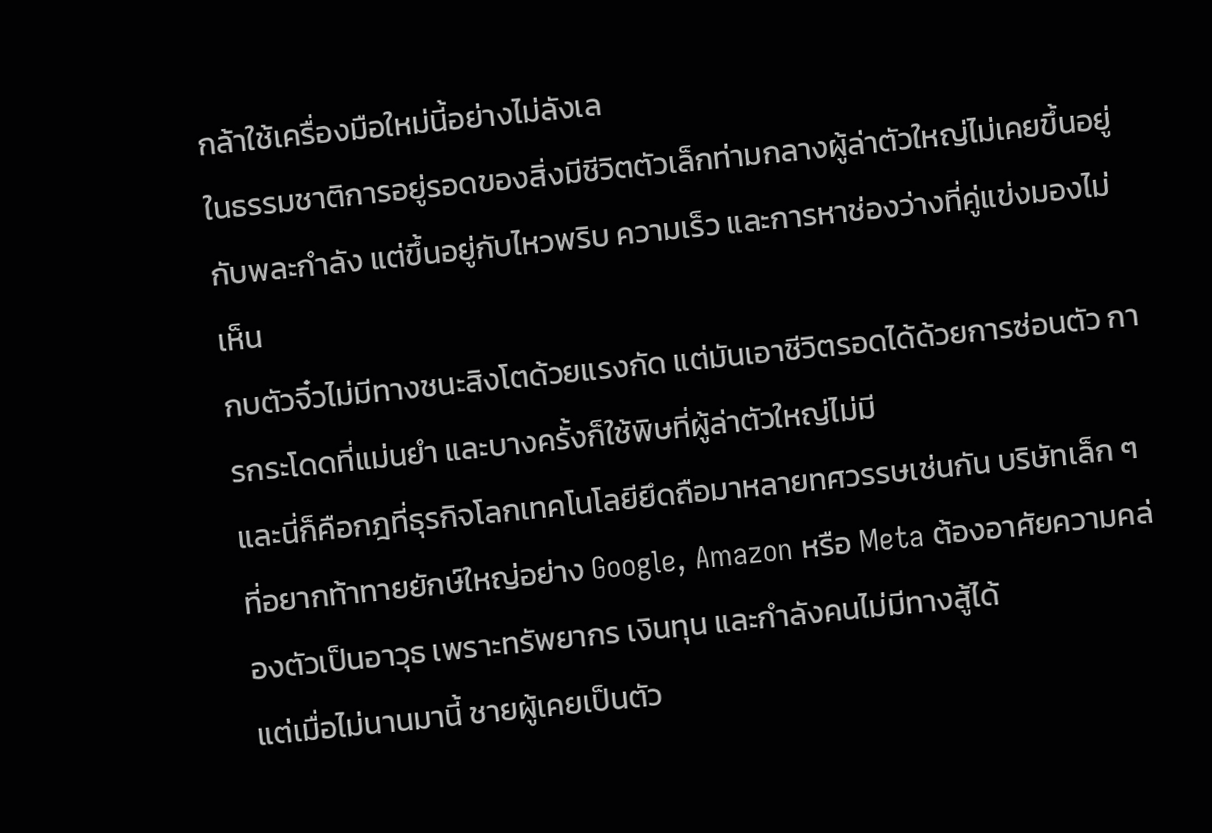กล้าใช้เครื่องมือใหม่นี้อย่างไม่ลังเล
ในธรรมชาติการอยู่รอดของสิ่งมีชีวิตตัวเล็กท่ามกลางผู้ล่าตัวใหญ่ไม่เคยขึ้นอยู่กับพละกำลัง แต่ขึ้นอยู่กับไหวพริบ ความเร็ว และการหาช่องว่างที่คู่แข่งมองไม่เห็น
กบตัวจิ๋วไม่มีทางชนะสิงโตด้วยแรงกัด แต่มันเอาชีวิตรอดได้ด้วยการซ่อนตัว การกระโดดที่แม่นยำ และบางครั้งก็ใช้พิษที่ผู้ล่าตัวใหญ่ไม่มี
และนี่ก็คือกฎที่ธุรกิจโลกเทคโนโลยียึดถือมาหลายทศวรรษเช่นกัน บริษัทเล็ก ๆ ที่อยากท้าทายยักษ์ใหญ่อย่าง Google, Amazon หรือ Meta ต้องอาศัยความคล่องตัวเป็นอาวุธ เพราะทรัพยากร เงินทุน และกำลังคนไม่มีทางสู้ได้
แต่เมื่อไม่นานมานี้ ชายผู้เคยเป็นตัว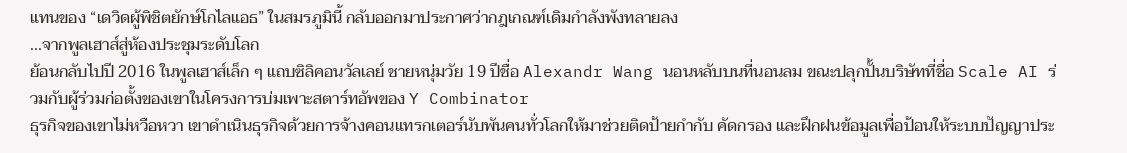แทนของ “เดวิดผู้พิชิตยักษ์โกไลแอธ” ในสมรภูมินี้ กลับออกมาประกาศว่ากฎเกณฑ์เดิมกำลังพังทลายลง
...จากพูลเฮาส์สู่ห้องประชุมระดับโลก
ย้อนกลับไปปี 2016 ในพูลเฮาส์เล็ก ๆ แถบซิลิคอนวัลเลย์ ชายหนุ่มวัย 19 ปีชื่อ Alexandr Wang นอนหลับบนที่นอนลม ขณะปลุกปั้นบริษัทที่ชื่อ Scale AI ร่วมกับผู้ร่วมก่อตั้งของเขาในโครงการบ่มเพาะสตาร์ทอัพของ Y Combinator
ธุรกิจของเขาไม่หวือหวา เขาดำเนินธุรกิจด้วยการจ้างคอนแทรกเตอร์นับพันคนทั่วโลกให้มาช่วยติดป้ายกำกับ คัดกรอง และฝึกฝนข้อมูลเพื่อป้อนให้ระบบปัญญาประ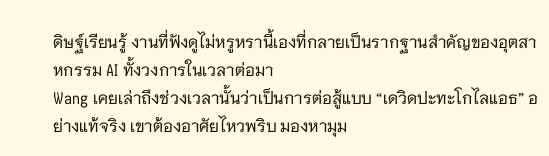ดิษฐ์เรียนรู้ งานที่ฟังดูไม่หรูหรานี้เองที่กลายเป็นรากฐานสำคัญของอุตสาหกรรม AI ทั้งวงการในเวลาต่อมา
Wang เคยเล่าถึงช่วงเวลานั้นว่าเป็นการต่อสู้แบบ “เดวิดปะทะโกไลแอธ” อย่างแท้จริง เขาต้องอาศัยไหวพริบ มองหามุม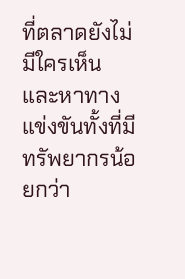ที่ตลาดยังไม่มีใครเห็น และหาทางแข่งขันทั้งที่มีทรัพยากรน้อยกว่า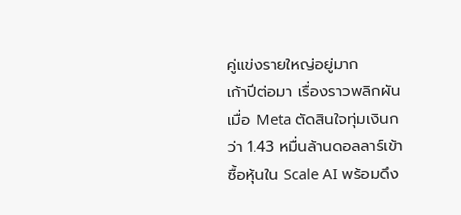คู่แข่งรายใหญ่อยู่มาก
เก้าปีต่อมา เรื่องราวพลิกผัน เมื่อ Meta ตัดสินใจทุ่มเงินกว่า 1.43 หมื่นล้านดอลลาร์เข้าซื้อหุ้นใน Scale AI พร้อมดึง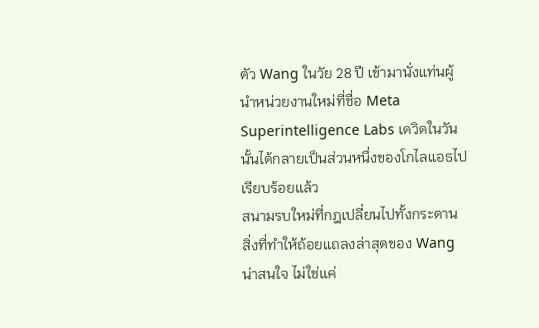ตัว Wang ในวัย 28 ปี เข้ามานั่งแท่นผู้นำหน่วยงานใหม่ที่ชื่อ Meta Superintelligence Labs เดวิดในวันนั้นได้กลายเป็นส่วนหนึ่งของโกไลแอธไปเรียบร้อยแล้ว
สนามรบใหม่ที่กฎเปลี่ยนไปทั้งกระดาน
สิ่งที่ทำให้ถ้อยแถลงล่าสุดของ Wang น่าสนใจ ไม่ใช่แค่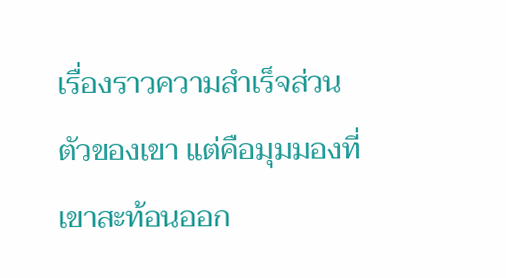เรื่องราวความสำเร็จส่วนตัวของเขา แต่คือมุมมองที่เขาสะท้อนออก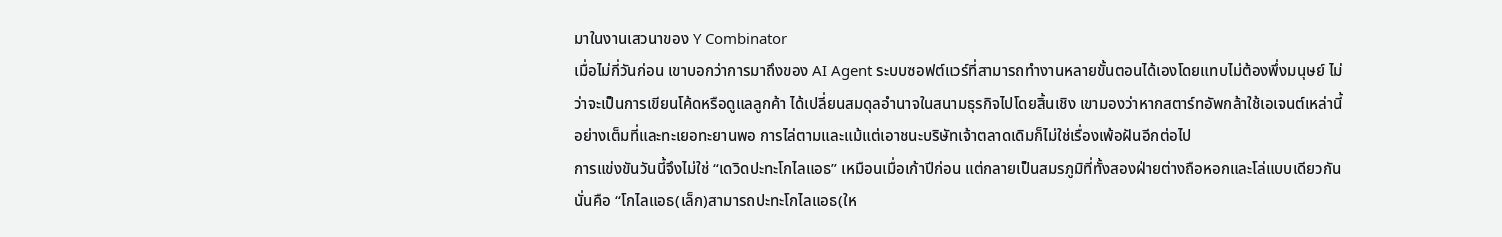มาในงานเสวนาของ Y Combinator
เมื่อไม่กี่วันก่อน เขาบอกว่าการมาถึงของ AI Agent ระบบซอฟต์แวร์ที่สามารถทำงานหลายขั้นตอนได้เองโดยแทบไม่ต้องพึ่งมนุษย์ ไม่ว่าจะเป็นการเขียนโค้ดหรือดูแลลูกค้า ได้เปลี่ยนสมดุลอำนาจในสนามธุรกิจไปโดยสิ้นเชิง เขามองว่าหากสตาร์ทอัพกล้าใช้เอเจนต์เหล่านี้อย่างเต็มที่และทะเยอทะยานพอ การไล่ตามและแม้แต่เอาชนะบริษัทเจ้าตลาดเดิมก็ไม่ใช่เรื่องเพ้อฝันอีกต่อไป
การแข่งขันวันนี้จึงไม่ใช่ “เดวิดปะทะโกไลแอธ” เหมือนเมื่อเก้าปีก่อน แต่กลายเป็นสมรภูมิที่ทั้งสองฝ่ายต่างถือหอกและโล่แบบเดียวกัน นั่นคือ “โกไลแอธ(เล็ก)สามารถปะทะโกไลแอธ(ให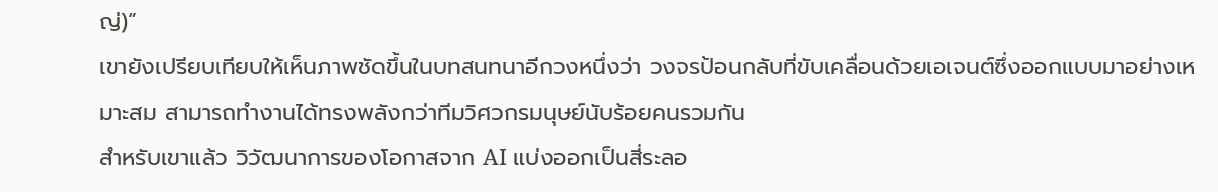ญ่)”
เขายังเปรียบเทียบให้เห็นภาพชัดขึ้นในบทสนทนาอีกวงหนึ่งว่า วงจรป้อนกลับที่ขับเคลื่อนด้วยเอเจนต์ซึ่งออกแบบมาอย่างเหมาะสม สามารถทำงานได้ทรงพลังกว่าทีมวิศวกรมนุษย์นับร้อยคนรวมกัน
สำหรับเขาแล้ว วิวัฒนาการของโอกาสจาก AI แบ่งออกเป็นสี่ระลอ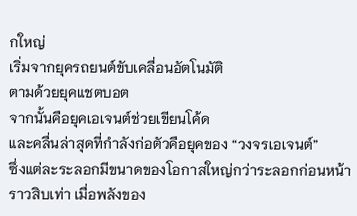กใหญ่
เริ่มจากยุครถยนต์ขับเคลื่อนอัตโนมัติ
ตามด้วยยุคแชตบอต
จากนั้นคือยุคเอเจนต์ช่วยเขียนโค้ด
และคลื่นล่าสุดที่กำลังก่อตัวคือยุคของ “วงจรเอเจนต์”
ซึ่งแต่ละระลอกมีขนาดของโอกาสใหญ่กว่าระลอกก่อนหน้าราวสิบเท่า เมื่อพลังของ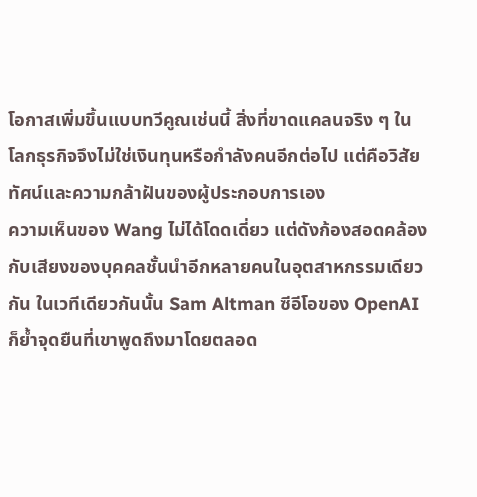โอกาสเพิ่มขึ้นแบบทวีคูณเช่นนี้ สิ่งที่ขาดแคลนจริง ๆ ในโลกธุรกิจจึงไม่ใช่เงินทุนหรือกำลังคนอีกต่อไป แต่คือวิสัยทัศน์และความกล้าฝันของผู้ประกอบการเอง
ความเห็นของ Wang ไม่ได้โดดเดี่ยว แต่ดังก้องสอดคล้องกับเสียงของบุคคลชั้นนำอีกหลายคนในอุตสาหกรรมเดียวกัน ในเวทีเดียวกันนั้น Sam Altman ซีอีโอของ OpenAI ก็ย้ำจุดยืนที่เขาพูดถึงมาโดยตลอด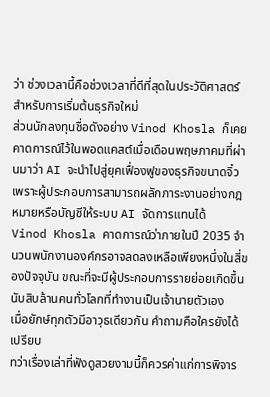ว่า ช่วงเวลานี้คือช่วงเวลาที่ดีที่สุดในประวัติศาสตร์สำหรับการเริ่มต้นธุรกิจใหม่
ส่วนนักลงทุนชื่อดังอย่าง Vinod Khosla ก็เคยคาดการณ์ไว้ในพอดแคสต์เมื่อเดือนพฤษภาคมที่ผ่านมาว่า AI จะนำไปสู่ยุคเฟื่องฟูของธุรกิจขนาดจิ๋ว เพราะผู้ประกอบการสามารถผลักภาระงานอย่างกฎหมายหรือบัญชีให้ระบบ AI จัดการแทนได้
Vinod Khosla คาดการณ์ว่าภายในปี 2035 จำนวนพนักงานองค์กรอาจลดลงเหลือเพียงหนึ่งในสี่ของปัจจุบัน ขณะที่จะมีผู้ประกอบการรายย่อยเกิดขึ้นนับสิบล้านคนทั่วโลกที่ทำงานเป็นเจ้านายตัวเอง
เมื่อยักษ์ทุกตัวมีอาวุธเดียวกัน คำถามคือใครยังได้เปรียบ
ทว่าเรื่องเล่าที่ฟังดูสวยงามนี้ก็ควรค่าแก่การพิจาร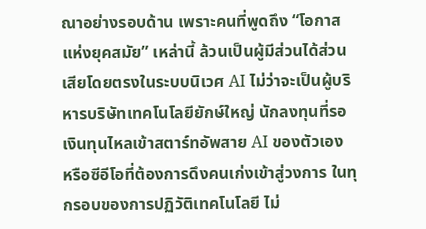ณาอย่างรอบด้าน เพราะคนที่พูดถึง “โอกาสแห่งยุคสมัย” เหล่านี้ ล้วนเป็นผู้มีส่วนได้ส่วนเสียโดยตรงในระบบนิเวศ AI ไม่ว่าจะเป็นผู้บริหารบริษัทเทคโนโลยียักษ์ใหญ่ นักลงทุนที่รอเงินทุนไหลเข้าสตาร์ทอัพสาย AI ของตัวเอง หรือซีอีโอที่ต้องการดึงคนเก่งเข้าสู่วงการ ในทุกรอบของการปฏิวัติเทคโนโลยี ไม่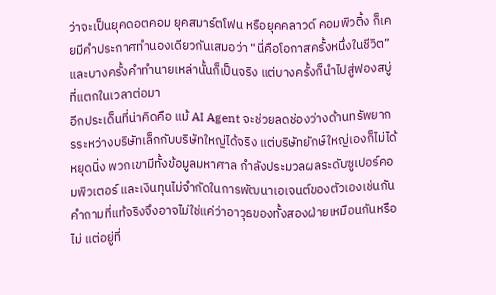ว่าจะเป็นยุคดอตคอม ยุคสมาร์ตโฟน หรือยุคคลาวด์ คอมพิวติ้ง ก็เคยมีคำประกาศทำนองเดียวกันเสมอว่า “นี่คือโอกาสครั้งหนึ่งในชีวิต” และบางครั้งคำทำนายเหล่านั้นก็เป็นจริง แต่บางครั้งก็นำไปสู่ฟองสบู่ที่แตกในเวลาต่อมา
อีกประเด็นที่น่าคิดคือ แม้ AI Agent จะช่วยลดช่องว่างด้านทรัพยากรระหว่างบริษัทเล็กกับบริษัทใหญ่ได้จริง แต่บริษัทยักษ์ใหญ่เองก็ไม่ได้หยุดนิ่ง พวกเขามีทั้งข้อมูลมหาศาล กำลังประมวลผลระดับซูเปอร์คอมพิวเตอร์ และเงินทุนไม่จำกัดในการพัฒนาเอเจนต์ของตัวเองเช่นกัน คำถามที่แท้จริงจึงอาจไม่ใช่แค่ว่าอาวุธของทั้งสองฝ่ายเหมือนกันหรือไม่ แต่อยู่ที่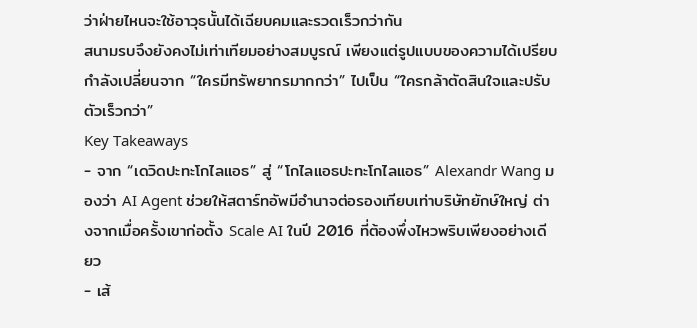ว่าฝ่ายไหนจะใช้อาวุธนั้นได้เฉียบคมและรวดเร็วกว่ากัน
สนามรบจึงยังคงไม่เท่าเทียมอย่างสมบูรณ์ เพียงแต่รูปแบบของความได้เปรียบกำลังเปลี่ยนจาก “ใครมีทรัพยากรมากกว่า” ไปเป็น “ใครกล้าตัดสินใจและปรับตัวเร็วกว่า”
Key Takeaways
- จาก “เดวิดปะทะโกไลแอธ” สู่ “โกไลแอธปะทะโกไลแอธ” Alexandr Wang มองว่า AI Agent ช่วยให้สตาร์ทอัพมีอำนาจต่อรองเทียบเท่าบริษัทยักษ์ใหญ่ ต่างจากเมื่อครั้งเขาก่อตั้ง Scale AI ในปี 2016 ที่ต้องพึ่งไหวพริบเพียงอย่างเดียว
- เส้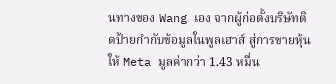นทางของ Wang เอง จากผู้ก่อตั้งบริษัทติดป้ายกำกับข้อมูลในพูลเฮาส์ สู่การขายหุ้นให้ Meta มูลค่ากว่า 1.43 หมื่น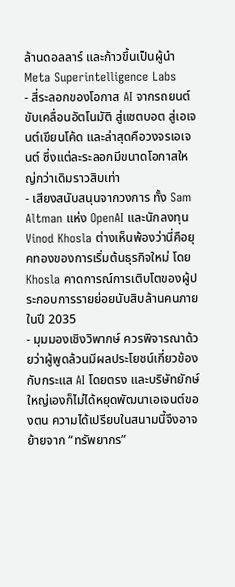ล้านดอลลาร์ และก้าวขึ้นเป็นผู้นำ Meta Superintelligence Labs
- สี่ระลอกของโอกาส AI จากรถยนต์ขับเคลื่อนอัตโนมัติ สู่แชตบอต สู่เอเจนต์เขียนโค้ด และล่าสุดคือวงจรเอเจนต์ ซึ่งแต่ละระลอกมีขนาดโอกาสใหญ่กว่าเดิมราวสิบเท่า
- เสียงสนับสนุนจากวงการ ทั้ง Sam Altman แห่ง OpenAI และนักลงทุน Vinod Khosla ต่างเห็นพ้องว่านี่คือยุคทองของการเริ่มต้นธุรกิจใหม่ โดย Khosla คาดการณ์การเติบโตของผู้ประกอบการรายย่อยนับสิบล้านคนภายในปี 2035
- มุมมองเชิงวิพากษ์ ควรพิจารณาด้วยว่าผู้พูดล้วนมีผลประโยชน์เกี่ยวข้องกับกระแส AI โดยตรง และบริษัทยักษ์ใหญ่เองก็ไม่ได้หยุดพัฒนาเอเจนต์ของตน ความได้เปรียบในสนามนี้จึงอาจย้ายจาก “ทรัพยากร”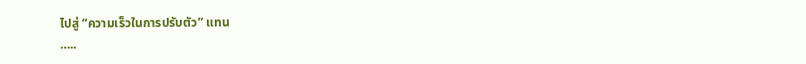ไปสู่ “ความเร็วในการปรับตัว” แทน
…..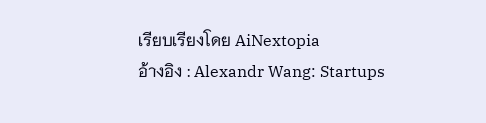เรียบเรียงโดย AiNextopia
อ้างอิง : Alexandr Wang: Startups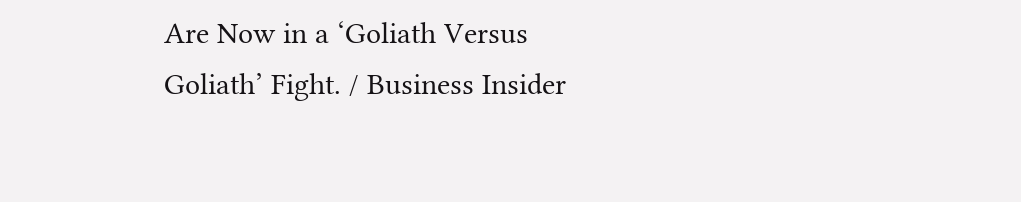Are Now in a ‘Goliath Versus Goliath’ Fight. / Business Insider